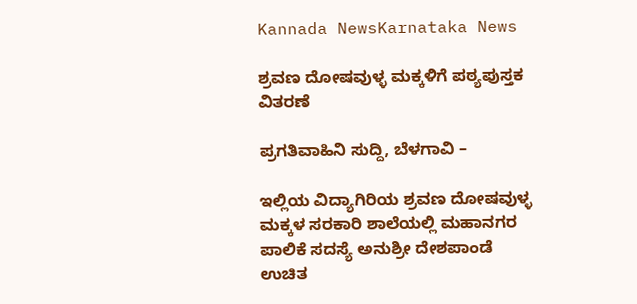Kannada NewsKarnataka News

ಶ್ರವಣ ದೋಷವುಳ್ಳ ಮಕ್ಕಳಿಗೆ ಪಠ್ಯಪುಸ್ತಕ ವಿತರಣೆ

ಪ್ರಗತಿವಾಹಿನಿ ಸುದ್ದಿ, ಬೆಳಗಾವಿ –

ಇಲ್ಲಿಯ ವಿದ್ಯಾಗಿರಿಯ ಶ್ರವಣ ದೋಷವುಳ್ಳ ಮಕ್ಕಳ ಸರಕಾರಿ ಶಾಲೆಯಲ್ಲಿ ಮಹಾನಗರ ಪಾಲಿಕೆ ಸದಸ್ಯೆ ಅನುಶ್ರೀ ದೇಶಪಾಂಡೆ ಉಚಿತ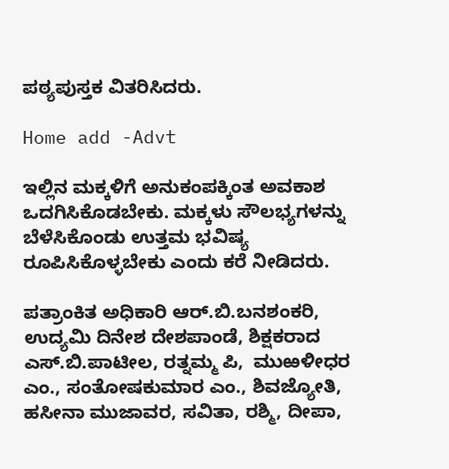ಪಠ್ಯಪುಸ್ತಕ ವಿತರಿಸಿದರು.

Home add -Advt

ಇಲ್ಲಿನ ಮಕ್ಕಳಿಗೆ ಅನುಕಂಪಕ್ಕಿಂತ ಅವಕಾಶ ಒದಗಿಸಿಕೊಡಬೇಕು. ಮಕ್ಕಳು ಸೌಲಭ್ಯಗಳನ್ನು ಬೆಳೆಸಿಕೊಂಡು ಉತ್ತಮ ಭವಿಷ್ಯ ರೂಪಿಸಿಕೊಳ್ಳಬೇಕು ಎಂದು ಕರೆ ನೀಡಿದರು.

ಪತ್ರಾಂಕಿತ ಅಧಿಕಾರಿ ಆರ್.ಬಿ.ಬನಶಂಕರಿ, ಉದ್ಯಮಿ ದಿನೇಶ ದೇಶಪಾಂಡೆ, ಶಿಕ್ಷಕರಾದ ಎಸ್.ಬಿ.ಪಾಟೀಲ, ರತ್ನಮ್ಮ ಪಿ,  ಮುಱಳೀಧರ ಎಂ., ಸಂತೋಷಕುಮಾರ ಎಂ., ಶಿವಜ್ಯೋತಿ, ಹಸೀನಾ ಮುಜಾವರ, ಸವಿತಾ, ರಶ್ಮಿ, ದೀಪಾ,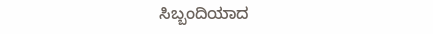ಸಿಬ್ಬಂದಿಯಾದ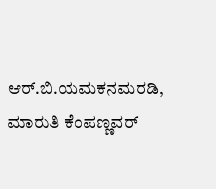ಆರ್.ಬಿ.ಯಮಕನಮರಡಿ, ಮಾರುತಿ ಕೆಂಪಣ್ಣವರ್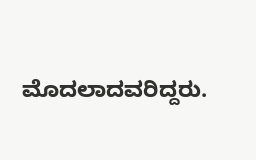ಮೊದಲಾದವರಿದ್ದರು.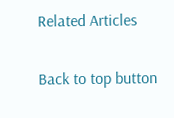Related Articles

Back to top button